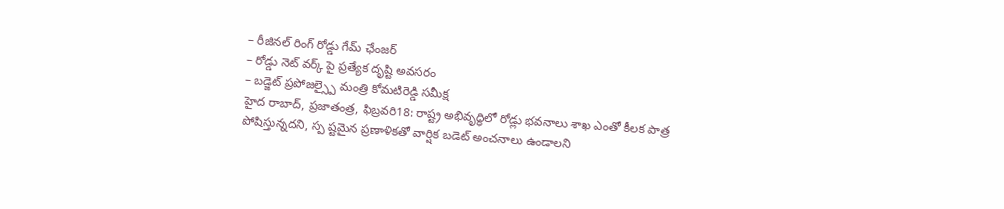– రీజినల్ రింగ్ రోడ్డు గేమ్ ఛేంజర్
– రోడ్డు నెట్ వర్క్ పై ప్రత్యేక దృష్టి అవసరం
– బడ్జెట్ ప్రపోజల్స్పై మంత్రి కోమటిరెడ్డి సమీక్ష
హైద రాబాద్, ప్రజాతంత్ర, ఫిబ్రవరి18: రాష్ట్ర అభివృద్ధిలో రోడ్లు భవనాలు శాఖ ఎంతో కీలక పాత్ర పోషిస్తున్నదని, స్ప ష్టమైన ప్రణాళికతో వార్షిక బడెట్ అంచనాలు ఉండాలని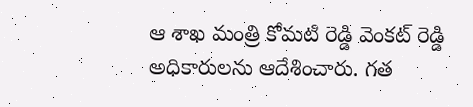ఆ శాఖ మంత్రి కోమటి రెడ్డి వెంకట్ రెడ్డి అధికారులను ఆదేశించారు. గత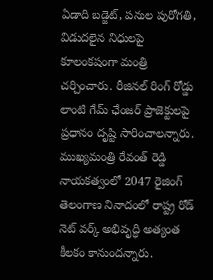ఏడాది బడ్జెట్, పనుల పురోగతి, విడుదలైన నిధులపై కూలంకషంగా మంత్రి చర్చించారు. రీజినల్ రింగ్ రోడ్డు లాంటి గేమ్ ఛేంజర్ ప్రాజెక్టులపై ప్రధానం దృష్టి సారించాలన్నారు. ముఖ్యమంత్రి రేవంత్ రెడ్డి నాయకత్వంలో 2047 రైజింగ్ తెలంగాణ నినాదంలో రాష్ట్ర రోడ్ నెట్ వర్క్ అభివృద్ధి అత్యంత కీలకం కానుందన్నారు.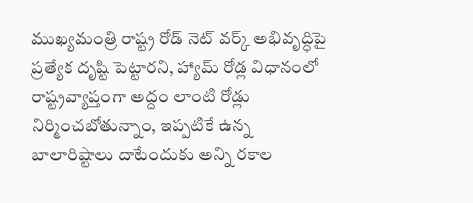ముఖ్యమంత్రి రాష్ట్ర రోడ్ నెట్ వర్క్ అభివృద్ధిపై ప్రత్యేక దృష్టి పెట్టారని, హ్యామ్ రోడ్ల విధానంలో రాష్ట్రవ్యాప్తంగా అద్దం లాంటి రోడ్లు నిర్మించబోతున్నాం, ఇప్పటికే ఉన్న బాలారిష్టాలు దాటేందుకు అన్ని రకాల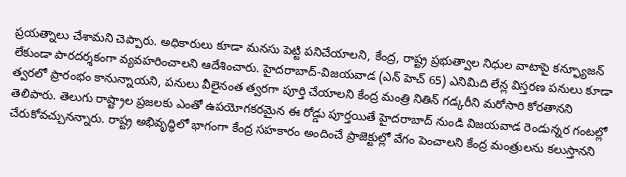ప్రయత్నాలు చేశామని చెప్పారు. అధికారులు కూడా మనసు పెట్టి పనిచేయాలని, కేంద్ర, రాష్ట్ర ప్రభుత్వాల నిధుల వాటాపై కన్ఫ్యూజన్ లేకుండా పారదర్శకంగా వ్యవహరించాలని ఆదేశించారు. హైదరాబాద్-విజయవాడ (ఎన్ హెచ్ 65) ఎనిమిది లేన్ల విస్తరణ పనులు కూడా త్వరలో ప్రారంభం కానున్నాయని, పనులు వీలైనంత త్వరగా పూర్తి చేయాలని కేంద్ర మంత్రి నితిన్ గడ్కరీని మరోసారి కోరతానని తెలిపారు. తెలుగు రాష్ట్రాల ప్రజలకు ఎంతో ఉపయోగకరమైన ఈ రోడ్డు పూర్తయితే హైదరాబాద్ నుండి విజయవాడ రెండున్నర గంటల్లో చేరుకోవచ్చునన్నారు. రాష్ట్ర అభివృద్ధిలో భాగంగా కేంద్ర సహకారం అందించే ప్రాజెక్టుల్లో వేగం పెంచాలని కేంద్ర మంత్రులను కలుస్తానని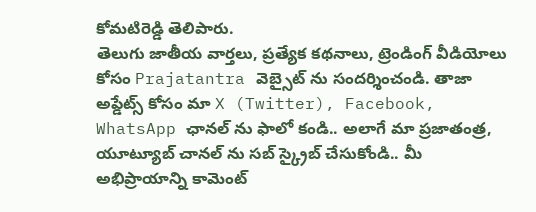కోమటిరెడ్డి తెలిపారు.
తెలుగు జాతీయ వార్తలు, ప్రత్యేక కథనాలు, ట్రెండింగ్ వీడియోలు కోసం Prajatantra వెబ్సైట్ ను సందర్శించండి. తాజా అప్డేట్స్ కోసం మా X (Twitter), Facebook, WhatsApp ఛానల్ ను ఫాలో కండి.. అలాగే మా ప్రజాతంత్ర, యూట్యూబ్ చానల్ ను సబ్ స్క్రైబ్ చేసుకోండి.. మీ అభిప్రాయాన్ని కామెంట్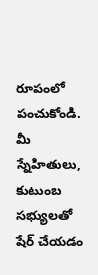రూపంలో పంచుకోండి. మీ స్నేహితులు, కుటుంబ సభ్యులతో షేర్ చేయడం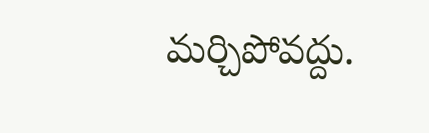మర్చిపోవద్దు.